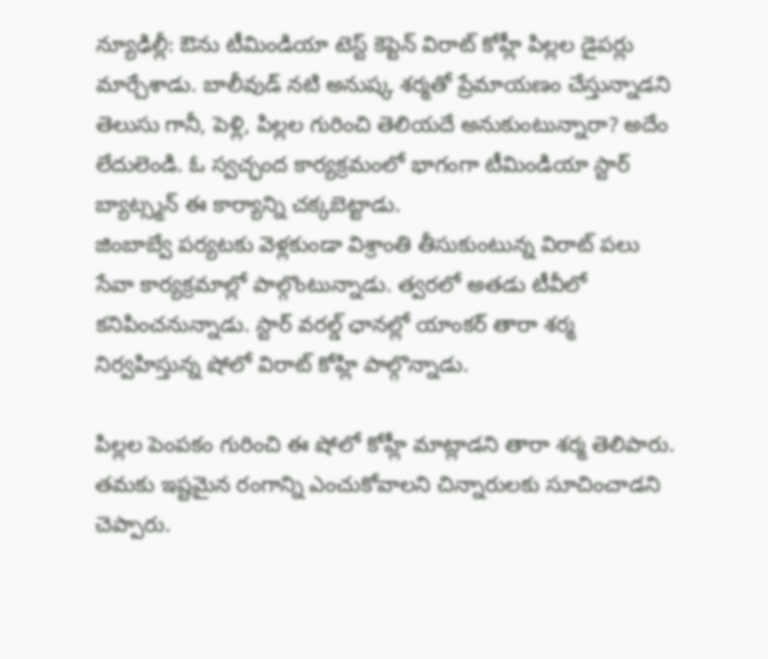న్యూఢిల్లీ: ఔను టీమిండియా టెస్ట్ కెప్టెన్ విరాట్ కోహ్లీ పిల్లల డైపర్లు మార్చేశాడు. బాలీవుడ్ నటి అనుష్క శర్మతో ప్రేమాయణం చేస్తున్నాడని తెలుసు గానీ, పెళ్లి, పిల్లల గురించి తెలియదే అనుకుంటున్నారా? అదేం లేదులెండి. ఓ స్వచ్ఛంద కార్యక్రమంలో భాగంగా టీమిండియా స్టార్ బ్యాట్స్మన్ ఈ కార్యాన్ని చక్కబెట్టాడు.
జింబాబ్వే పర్యటకు వెళ్లకుండా విశ్రాంతి తీసుకుంటున్న విరాట్ పలు సేవా కార్యక్రమాల్లో పాల్గొంటున్నాడు. త్వరలో అతడు టీవీలో కనిపించనున్నాడు. స్టార్ వరల్డ్ ఛానల్లో యాంకర్ తారా శర్మ నిర్వహిస్తున్న షోలో విరాట్ కోహ్లి పాల్గొన్నాడు.

పిల్లల పెంపకం గురించి ఈ షోలో కోహ్లీ మాట్లాడని తారా శర్మ తెలిపారు. తమకు ఇష్టమైన రంగాన్ని ఎంచుకోవాలని చిన్నారులకు సూచించాడని చెప్పారు.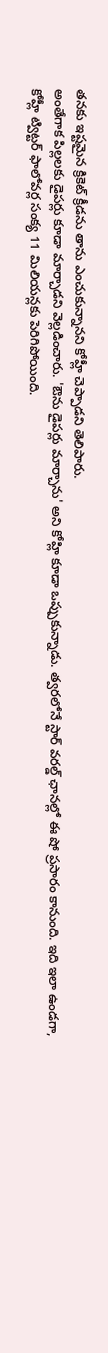తనకు ఇష్టమైన క్రికెట్ క్రీడను తాను ఎంచుకున్నానని కోహ్లీ చెప్పాడని తెలిపారు.
అంతేగాక పిల్లలకు డైపర్లు కూడా మార్చాడని వెల్లడించారు. 'ఔను డైపర్లు మార్చాను' అని కోహ్లి కూడా ఒప్పుకున్నాడు. త్వరలోనే స్టార్ వరల్డ్ ఛానల్లో ఈ షో ప్రసారం కానుంది. ఇది ఇలా ఉండగా, కోహ్లీ ట్విట్టర్ ఫాలోవర్ల సంక్య 11 మిలియన్లకు పెరిగిపోయింది.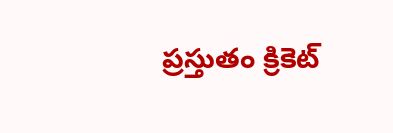ప్రస్తుతం క్రికెట్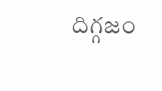దిగ్గజం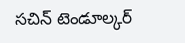సచిన్ టెండూల్కర్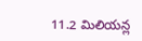11.2 మిలియన్ల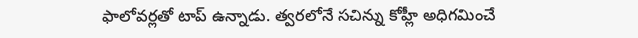ఫాలోవర్లతో టాప్ ఉన్నాడు. త్వరలోనే సచిన్ను కోహ్లీ అధిగమించే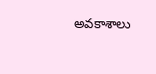అవకాశాలు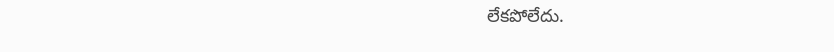లేకపోలేదు.